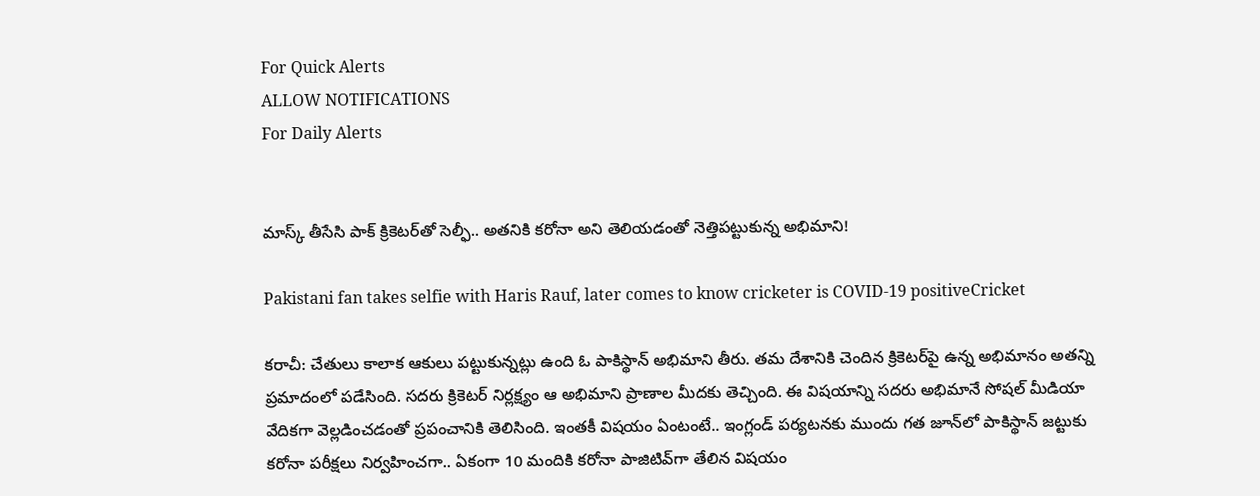For Quick Alerts
ALLOW NOTIFICATIONS
For Daily Alerts


మాస్క్ తీసేసి పాక్ క్రికెటర్‌తో సెల్ఫీ.. అతనికి కరోనా అని తెలియడంతో నెత్తిపట్టుకున్న అభిమాని!

Pakistani fan takes selfie with Haris Rauf, later comes to know cricketer is COVID-19 positiveCricket

కరాచీ: చేతులు కాలాక ఆకులు పట్టుకున్నట్లు ఉంది ఓ పాకిస్థాన్ అభిమాని తీరు. తమ దేశానికి చెందిన క్రికెటర్‌పై ఉన్న అభిమానం అతన్ని ప్రమాదంలో పడేసింది. సదరు క్రికెటర్ నిర్లక్ష్యం ఆ అభిమాని ప్రాణాల మీదకు తెచ్చింది. ఈ విషయాన్ని సదరు అభిమానే సోషల్ మీడియా వేదికగా వెల్లడించడంతో ప్రపంచానికి తెలిసింది. ఇంతకీ విషయం ఏంటంటే.. ఇంగ్లండ్ పర్యటనకు ముందు గత జూన్‌లో పాకిస్థాన్ జట్టుకు కరోనా పరీక్షలు నిర్వహించగా.. ఏకంగా 10 మందికి కరోనా పాజిటివ్‌గా తేలిన విషయం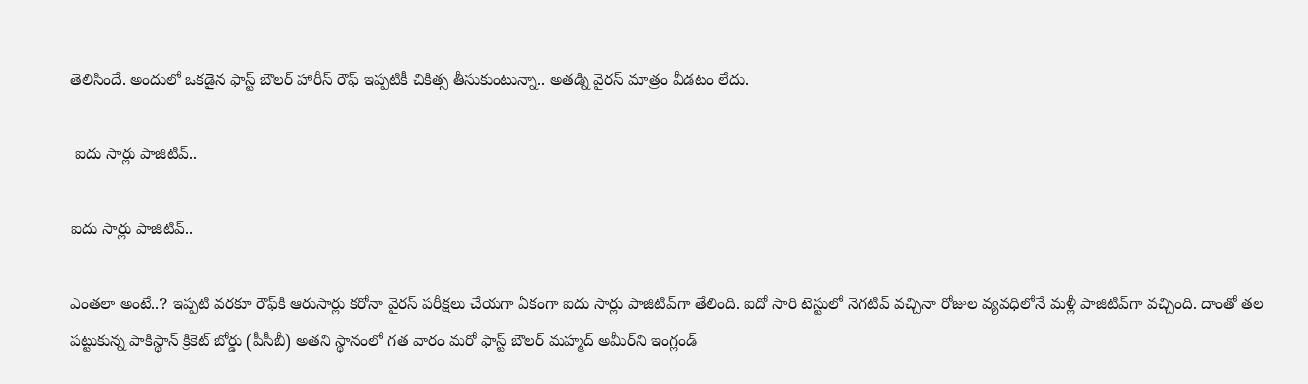తెలిసిందే. అందులో ఒకడైన ఫాస్ట్ బౌలర్ హారీస్ రౌఫ్‌ ఇప్పటికీ‌ చికిత్స తీసుకుంటున్నా.. అతడ్ని వైరస్ మాత్రం వీడటం లేదు.

 ఐదు సార్లు పాజిటివ్..

ఐదు సార్లు పాజిటివ్..

ఎంతలా అంటే..? ఇప్పటి వరకూ రౌఫ్‌కి ఆరుసార్లు కరోనా వైరస్ పరీక్షలు చేయగా ఏకంగా ఐదు సార్లు పాజిటివ్‌గా తేలింది. ఐదో సారి టెస్టులో నెగటివ్ వచ్చినా రోజుల వ్యవధిలోనే మళ్లీ పాజిటివ్‌గా వచ్చింది. దాంతో తల పట్టుకున్న పాకిస్థాన్ క్రికెట్ బోర్డు (పీసీబీ) అతని స్థానంలో గత వారం మరో ఫాస్ట్ బౌలర్ మహ్మద్ అమీర్‌ని ఇంగ్లండ్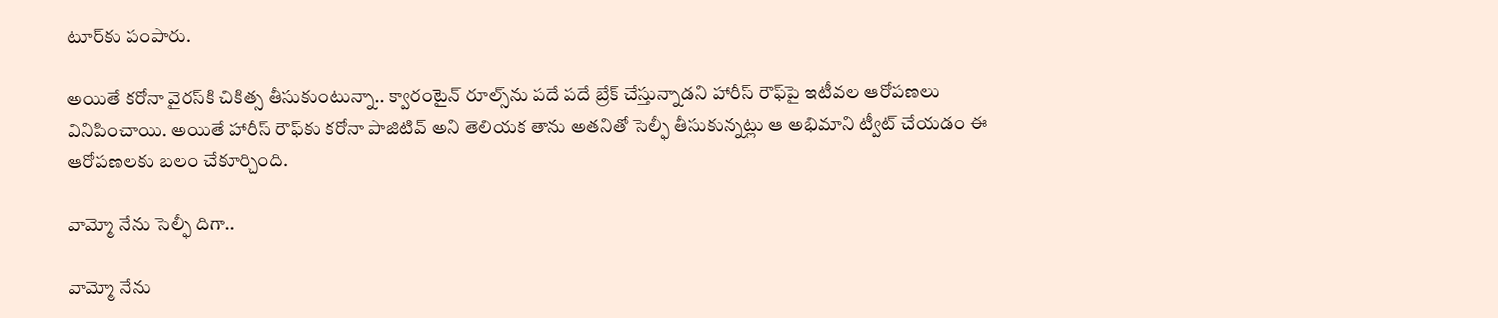టూర్‌కు పంపారు.

అయితే కరోనా వైరస్‌కి చికిత్స తీసుకుంటున్నా.. క్వారంటైన్ రూల్స్‌ను పదే పదే బ్రేక్ చేస్తున్నాడని హారీస్ రౌఫ్‌‌‌పై ఇటీవల ఆరోపణలు వినిపించాయి. అయితే హారీస్ రౌఫ్‌‌‌కు కరోనా పాజిటివ్ అని తెలియక తాను అతనితో సెల్ఫీ తీసుకున్నట్లు ఆ అభిమాని ట్వీట్ చేయడం ఈ ఆరోపణలకు బలం చేకూర్చింది.

వామ్మో నేను సెల్ఫీ దిగా..

వామ్మో నేను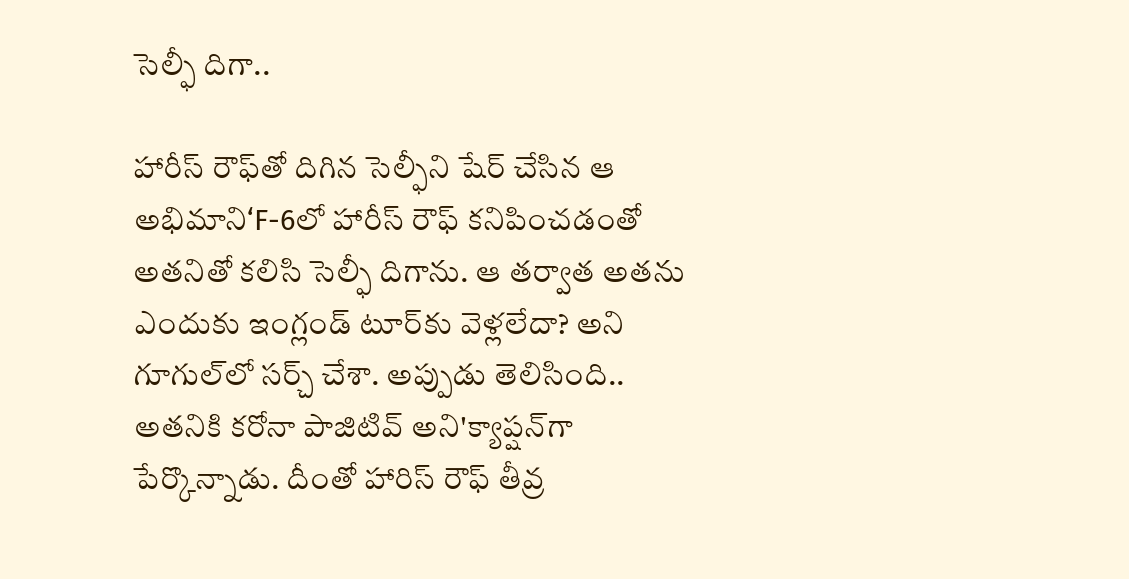సెల్ఫీ దిగా..

హారీస్ రౌఫ్‌‌‌తో దిగిన సెల్ఫీని షేర్ చేసిన ఆ అభిమాని‘F-6లో హారీస్ రౌఫ్‌‌ కనిపించడంతో అతనితో కలిసి సెల్ఫీ దిగాను. ఆ తర్వాత అతను ఎందుకు ఇంగ్లండ్ టూర్‌కు వెళ్లలేదా? అని గూగుల్‌లో సర్చ్ చేశా. అప్పుడు తెలిసింది.. అతనికి కరోనా పాజిటివ్ అని'క్యాప్షన్‌గా పేర్కొన్నాడు. దీంతో హారిస్ రౌఫ్ తీవ్ర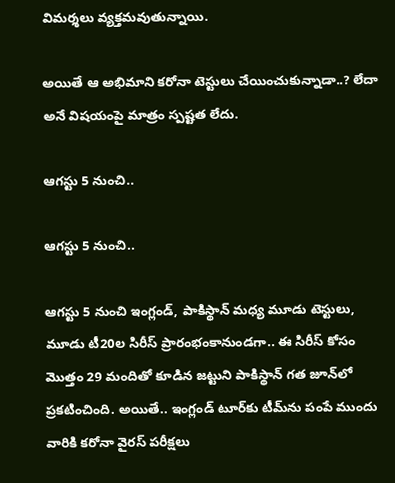విమర్శలు వ్యక్తమవుతున్నాయి.

అయితే ఆ అభిమాని కరోనా టెస్టులు చేయించుకున్నాడా..? లేదా అనే విషయంపై మాత్రం స్పష్టత లేదు.

ఆగస్టు 5 నుంచి..

ఆగస్టు 5 నుంచి..

ఆగస్టు 5 నుంచి ఇంగ్లండ్, పాకిస్థాన్ మధ్య మూడు టెస్టులు, మూడు టీ20ల సిరీస్ ప్రారంభంకానుండగా.. ఈ సిరీస్ కోసం మొత్తం 29 మందితో కూడిన జట్టుని పాకిస్థాన్ గత జూన్‌లో ప్రకటించింది. అయితే.. ఇంగ్లండ్ టూర్‌కు టీమ్‌ను పంపే ముందు వారికి కరోనా వైరస్ పరీక్షలు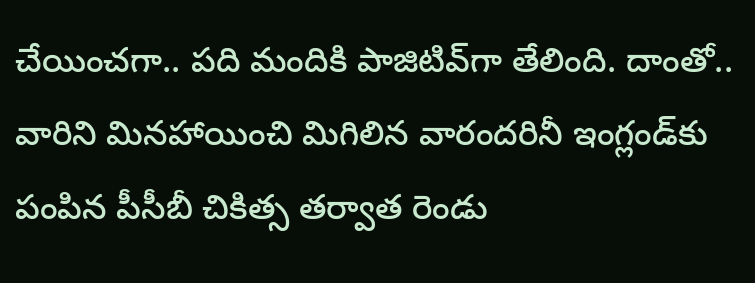చేయించగా.. పది మందికి పాజిటివ్‌గా తేలింది. దాంతో.. వారిని మినహాయించి మిగిలిన వారందరినీ ఇంగ్లండ్‌కు పంపిన పీసీబీ చికిత్స తర్వాత రెండు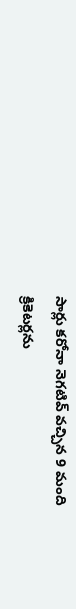సార్లు కరోనా నెగటివ్ వచ్చిన 9 మంది క్రికెటర్లను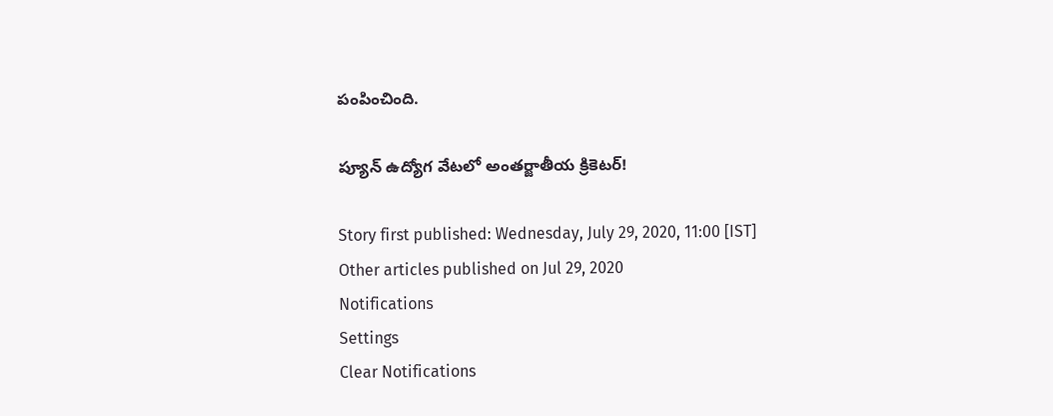పంపించింది.

ప్యూన్ ఉద్యోగ వేటలో అంతర్జాతీయ క్రికెటర్!

Story first published: Wednesday, July 29, 2020, 11:00 [IST]
Other articles published on Jul 29, 2020
Notifications
Settings
Clear Notifications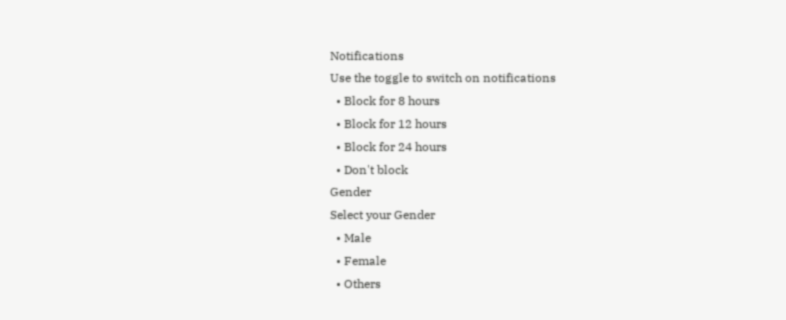Notifications
Use the toggle to switch on notifications
  • Block for 8 hours
  • Block for 12 hours
  • Block for 24 hours
  • Don't block
Gender
Select your Gender
  • Male
  • Female
  • Others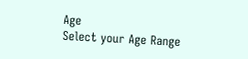Age
Select your Age Range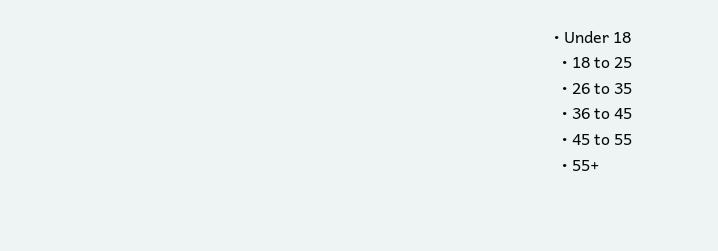• Under 18
  • 18 to 25
  • 26 to 35
  • 36 to 45
  • 45 to 55
  • 55+